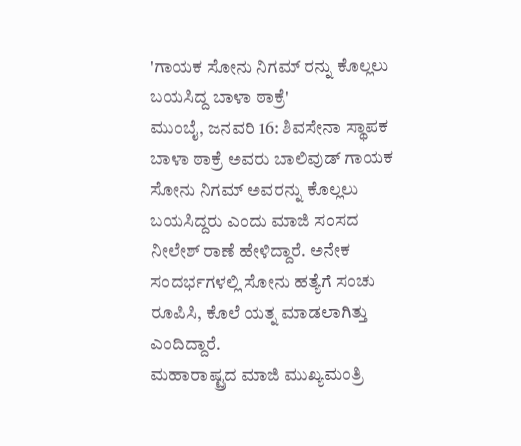'ಗಾಯಕ ಸೋನು ನಿಗಮ್ ರನ್ನು ಕೊಲ್ಲಲು ಬಯಸಿದ್ದ ಬಾಳಾ ಠಾಕ್ರೆ'
ಮುಂಬೈ, ಜನವರಿ 16: ಶಿವಸೇನಾ ಸ್ಥಾಪಕ ಬಾಳಾ ಠಾಕ್ರೆ ಅವರು ಬಾಲಿವುಡ್ ಗಾಯಕ ಸೋನು ನಿಗಮ್ ಅವರನ್ನು ಕೊಲ್ಲಲು ಬಯಸಿದ್ದರು ಎಂದು ಮಾಜಿ ಸಂಸದ ನೀಲೇಶ್ ರಾಣೆ ಹೇಳಿದ್ದಾರೆ. ಅನೇಕ ಸಂದರ್ಭಗಳಲ್ಲಿ ಸೋನು ಹತ್ಯೆಗೆ ಸಂಚು ರೂಪಿಸಿ, ಕೊಲೆ ಯತ್ನ ಮಾಡಲಾಗಿತ್ತು ಎಂದಿದ್ದಾರೆ.
ಮಹಾರಾಷ್ಟ್ರದ ಮಾಜಿ ಮುಖ್ಯಮಂತ್ರಿ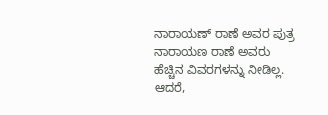ನಾರಾಯಣ್ ರಾಣೆ ಅವರ ಪುತ್ರ ನಾರಾಯಣ ರಾಣೆ ಅವರು ಹೆಚ್ಚಿನ ವಿವರಗಳನ್ನು ನೀಡಿಲ್ಲ. ಆದರೆ,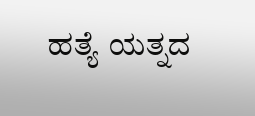ಹತ್ಯೆ ಯತ್ನದ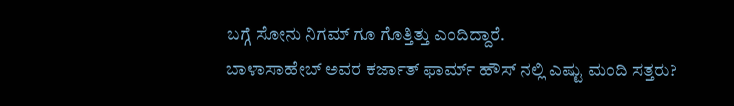ಬಗ್ಗೆ ಸೋನು ನಿಗಮ್ ಗೂ ಗೊತ್ತಿತ್ತು ಎಂದಿದ್ದಾರೆ.
ಬಾಳಾಸಾಹೇಬ್ ಅವರ ಕರ್ಜಾತ್ ಫಾರ್ಮ್ ಹೌಸ್ ನಲ್ಲಿ ಎಷ್ಟು ಮಂದಿ ಸತ್ತರು?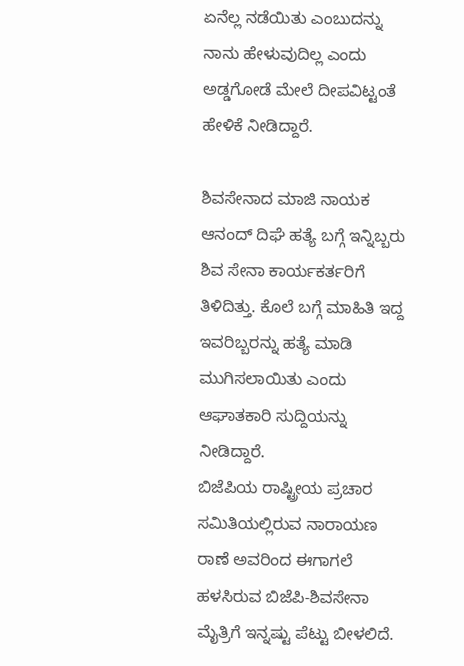ಏನೆಲ್ಲ ನಡೆಯಿತು ಎಂಬುದನ್ನು ನಾನು ಹೇಳುವುದಿಲ್ಲ ಎಂದು ಅಡ್ಡಗೋಡೆ ಮೇಲೆ ದೀಪವಿಟ್ಟಂತೆ ಹೇಳಿಕೆ ನೀಡಿದ್ದಾರೆ.

ಶಿವಸೇನಾದ ಮಾಜಿ ನಾಯಕ ಆನಂದ್ ದಿಘೆ ಹತ್ಯೆ ಬಗ್ಗೆ ಇನ್ನಿಬ್ಬರು ಶಿವ ಸೇನಾ ಕಾರ್ಯಕರ್ತರಿಗೆ ತಿಳಿದಿತ್ತು. ಕೊಲೆ ಬಗ್ಗೆ ಮಾಹಿತಿ ಇದ್ದ ಇವರಿಬ್ಬರನ್ನು ಹತ್ಯೆ ಮಾಡಿ ಮುಗಿಸಲಾಯಿತು ಎಂದು ಆಘಾತಕಾರಿ ಸುದ್ದಿಯನ್ನು ನೀಡಿದ್ದಾರೆ.
ಬಿಜೆಪಿಯ ರಾಷ್ಟ್ರೀಯ ಪ್ರಚಾರ ಸಮಿತಿಯಲ್ಲಿರುವ ನಾರಾಯಣ ರಾಣೆ ಅವರಿಂದ ಈಗಾಗಲೆ ಹಳಸಿರುವ ಬಿಜೆಪಿ-ಶಿವಸೇನಾ ಮೈತ್ರಿಗೆ ಇನ್ನಷ್ಟು ಪೆಟ್ಟು ಬೀಳಲಿದೆ.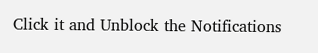Click it and Unblock the Notifications